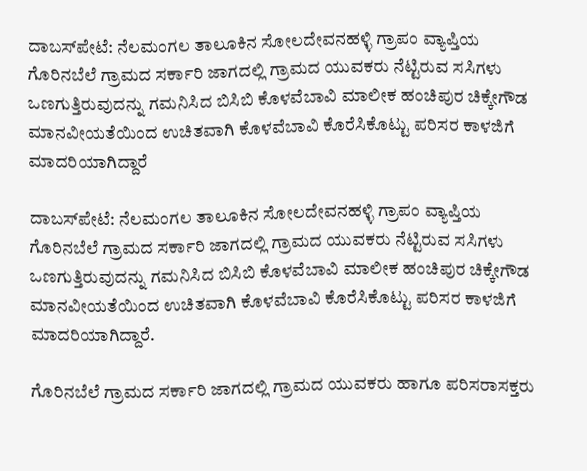ದಾಬಸ್‍ಪೇಟೆ: ನೆಲಮಂಗಲ ತಾಲೂಕಿನ ಸೋಲದೇವನಹಳ್ಳಿ ಗ್ರಾಪಂ ವ್ಯಾಪ್ತಿಯ ಗೊರಿನಬೆಲೆ ಗ್ರಾಮದ ಸರ್ಕಾರಿ ಜಾಗದಲ್ಲಿ ಗ್ರಾಮದ ಯುವಕರು ನೆಟ್ಟಿರುವ ಸಸಿಗಳು ಒಣಗುತ್ತಿರುವುದನ್ನು ಗಮನಿಸಿದ ಬಿಸಿಬಿ ಕೊಳವೆಬಾವಿ ಮಾಲೀಕ ಹಂಚಿಪುರ ಚಿಕ್ಕೇಗೌಡ ಮಾನವೀಯತೆಯಿಂದ ಉಚಿತವಾಗಿ ಕೊಳವೆಬಾವಿ ಕೊರೆಸಿಕೊಟ್ಟು ಪರಿಸರ ಕಾಳಜಿಗೆ ಮಾದರಿಯಾಗಿದ್ದಾರೆ

ದಾಬಸ್‍ಪೇಟೆ: ನೆಲಮಂಗಲ ತಾಲೂಕಿನ ಸೋಲದೇವನಹಳ್ಳಿ ಗ್ರಾಪಂ ವ್ಯಾಪ್ತಿಯ ಗೊರಿನಬೆಲೆ ಗ್ರಾಮದ ಸರ್ಕಾರಿ ಜಾಗದಲ್ಲಿ ಗ್ರಾಮದ ಯುವಕರು ನೆಟ್ಟಿರುವ ಸಸಿಗಳು ಒಣಗುತ್ತಿರುವುದನ್ನು ಗಮನಿಸಿದ ಬಿಸಿಬಿ ಕೊಳವೆಬಾವಿ ಮಾಲೀಕ ಹಂಚಿಪುರ ಚಿಕ್ಕೇಗೌಡ ಮಾನವೀಯತೆಯಿಂದ ಉಚಿತವಾಗಿ ಕೊಳವೆಬಾವಿ ಕೊರೆಸಿಕೊಟ್ಟು ಪರಿಸರ ಕಾಳಜಿಗೆ ಮಾದರಿಯಾಗಿದ್ದಾರೆ.

ಗೊರಿನಬೆಲೆ ಗ್ರಾಮದ ಸರ್ಕಾರಿ ಜಾಗದಲ್ಲಿ ಗ್ರಾಮದ ಯುವಕರು ಹಾಗೂ ಪರಿಸರಾಸಕ್ತರು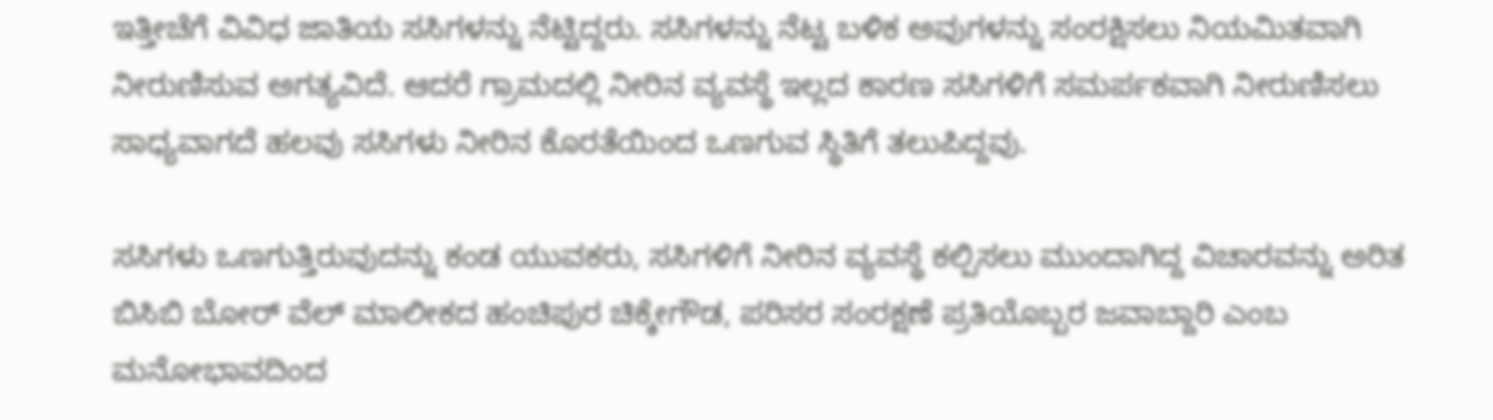ಇತ್ತೀಚೆಗೆ ವಿವಿಧ ಜಾತಿಯ ಸಸಿಗಳನ್ನು ನೆಟ್ಟಿದ್ದರು. ಸಸಿಗಳನ್ನು ನೆಟ್ಟ ಬಳಿಕ ಅವುಗಳನ್ನು ಸಂರಕ್ಷಿಸಲು ನಿಯಮಿತವಾಗಿ ನೀರುಣಿಸುವ ಅಗತ್ಯವಿದೆ. ಆದರೆ ಗ್ರಾಮದಲ್ಲಿ ನೀರಿನ ವ್ಯವಸ್ಥೆ ಇಲ್ಲದ ಕಾರಣ ಸಸಿಗಳಿಗೆ ಸಮರ್ಪಕವಾಗಿ ನೀರುಣಿಸಲು ಸಾಧ್ಯವಾಗದೆ ಹಲವು ಸಸಿಗಳು ನೀರಿನ ಕೊರತೆಯಿಂದ ಒಣಗುವ ಸ್ಥಿತಿಗೆ ತಲುಪಿದ್ದವು.

ಸಸಿಗಳು ಒಣಗುತ್ತಿರುವುದನ್ನು ಕಂಡ ಯುವಕರು, ಸಸಿಗಳಿಗೆ ನೀರಿನ ವ್ಯವಸ್ಥೆ ಕಲ್ಪಿಸಲು ಮುಂದಾಗಿದ್ದ ವಿಚಾರವನ್ನು ಅರಿತ ಬಿಸಿಬಿ ಬೋರ್ ವೆಲ್ ಮಾಲೀಕದ ಹಂಚಿಪುರ ಚಿಕ್ಕೇಗೌಡ, ಪರಿಸರ ಸಂರಕ್ಷಣೆ ಪ್ರತಿಯೊಬ್ಬರ ಜವಾಬ್ದಾರಿ ಎಂಬ ಮನೋಭಾವದಿಂದ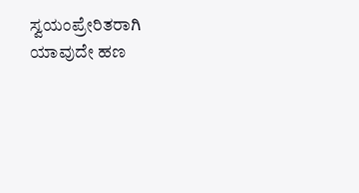ಸ್ವಯಂಪ್ರೇರಿತರಾಗಿ ಯಾವುದೇ ಹಣ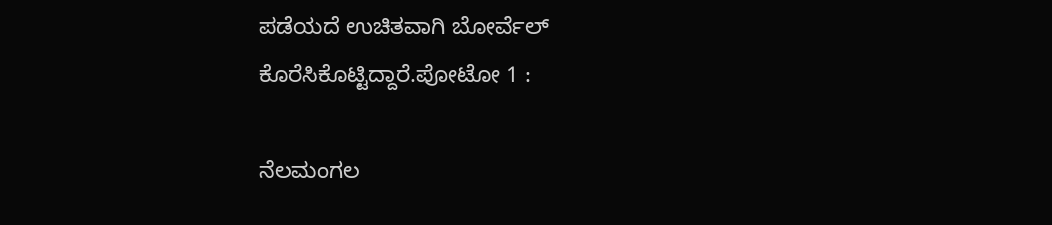ಪಡೆಯದೆ ಉಚಿತವಾಗಿ ಬೋರ್ವೆಲ್ ಕೊರೆಸಿಕೊಟ್ಟಿದ್ದಾರೆ.ಪೋಟೋ 1 :

ನೆಲಮಂಗಲ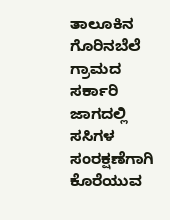ತಾಲೂಕಿನ ಗೊರಿನಬೆಲೆ ಗ್ರಾಮದ ಸರ್ಕಾರಿ ಜಾಗದಲ್ಲಿ ಸಸಿಗಳ ಸಂರಕ್ಷಣೆಗಾಗಿ ಕೊರೆಯುವ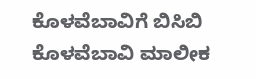ಕೊಳವೆಬಾವಿಗೆ ಬಿಸಿಬಿ ಕೊಳವೆಬಾವಿ ಮಾಲೀಕ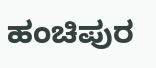ಹಂಚಿಪುರ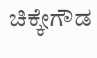ಚಿಕ್ಕೇಗೌಡ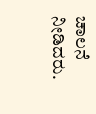ಚಾಲನೆ ನೀಡಿದರು.